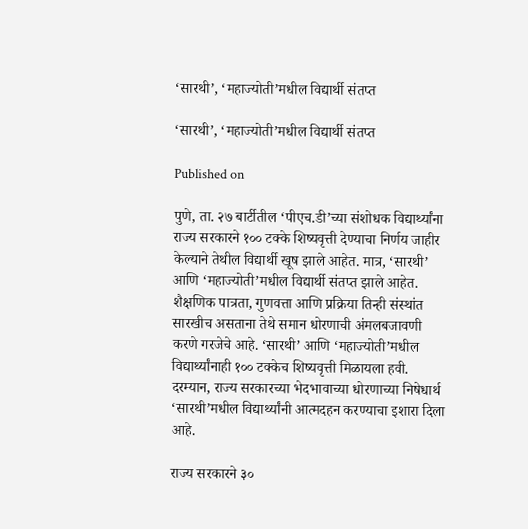‘सारथी’, ‘महाज्योती’मधील विद्यार्थी संतप्त

‘सारथी’, ‘महाज्योती’मधील विद्यार्थी संतप्त

Published on

पुणे, ता. २७ बार्टीतील ‘पीएच.डी’च्या संशोधक विद्यार्थ्यांना राज्य सरकारने १०० टक्के शिष्यवृत्ती देण्याचा निर्णय जाहीर केल्याने तेथील विद्यार्थी खूष झाले आहेत. मात्र, ‘सारथी’ आणि ‘महाज्योती’मधील विद्यार्थी संतप्त झाले आहेत. शैक्षणिक पात्रता, गुणवत्ता आणि प्रक्रिया तिन्ही संस्थांत सारखीच असताना तेथे समान धोरणाची अंमलबजावणी करणे गरजेचे आहे. ‘सारथी’ आणि ‘महाज्योती’मधील विद्यार्थ्यांनाही १०० टक्केच शिष्यवृत्ती मिळायला हवी. दरम्यान, राज्य सरकारच्या भेदभावाच्या धोरणाच्या निषेधार्थ ‘सारथी’मधील विद्यार्थ्यांनी आत्मदहन करण्याचा इशारा दिला आहे.

राज्य सरकारने ३०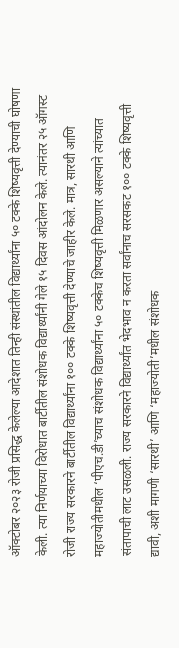ऑक्टोबर २०२३ रोजी प्रसिद्ध केलेल्या आदेशात तिन्ही संस्थांतील विद्यार्थ्यांना ५० टक्के शिष्यवृत्ती देण्याची घोषणा केली. त्या निर्णयाच्या विरोधात बार्टीतील संशोधक विद्यार्थ्यांनी गेले १५ दिवस आंदोलन केले. त्यानंतर २५ ऑगस्ट रोजी राज्य सरकारने बार्टीतील विद्यार्थ्यांना १०० टक्के शिष्यवृत्ती देण्याचे जाहीर केले. मात्र, सारथी आणि महाज्योतीमधील ‘पीएच.डी’च्याच संशोधक विद्यार्थ्यांना ५० टक्केच शिष्यवृत्ती मिळणार असल्याने त्यांच्यात संतापाची लाट उसळली. राज्य सरकारने विद्यार्थ्यांत भेदभाव न करता सर्वांनाच सरसकट १०० टक्के शिष्यवृत्ती द्यावी, अशी मागणी ‘सारथी’ आणि ‘महाज्योती’मधील संशोधक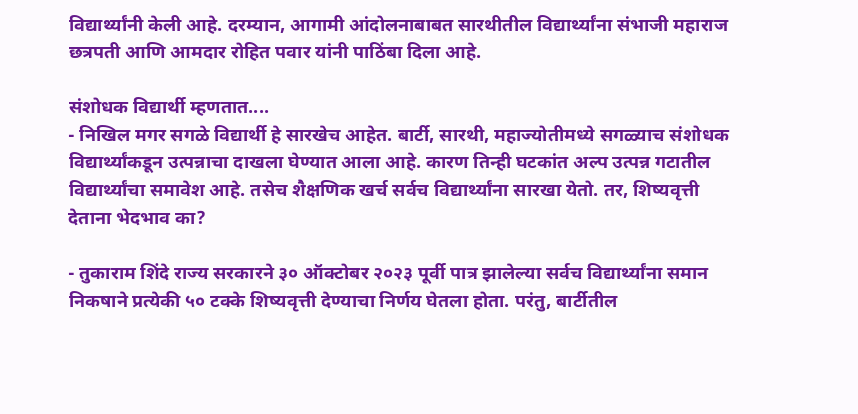विद्यार्थ्यांनी केली आहे. दरम्यान, आगामी आंदोलनाबाबत सारथीतील विद्यार्थ्यांना संभाजी महाराज छत्रपती आणि आमदार रोहित पवार यांनी पाठिंबा दिला आहे.

संशोधक विद्यार्थी म्हणतात....
- निखिल मगर सगळे विद्यार्थी हे सारखेच आहेत. बार्टी, सारथी, महाज्योतीमध्ये सगळ्याच संशोधक विद्यार्थ्यांकडून उत्पन्नाचा दाखला घेण्यात आला आहे. कारण तिन्ही घटकांत अल्प उत्पन्न गटातील विद्यार्थ्यांचा समावेश आहे. तसेच शैक्षणिक खर्च सर्वच विद्यार्थ्यांना सारखा येतो. तर, शिष्यवृत्ती देताना भेदभाव का?

- तुकाराम शिंदे राज्य सरकारने ३० ऑक्टोबर २०२३ पूर्वी पात्र झालेल्या सर्वच विद्यार्थ्यांना समान निकषाने प्रत्येकी ५० टक्के शिष्यवृत्ती देण्याचा निर्णय घेतला होता. परंतु, बार्टीतील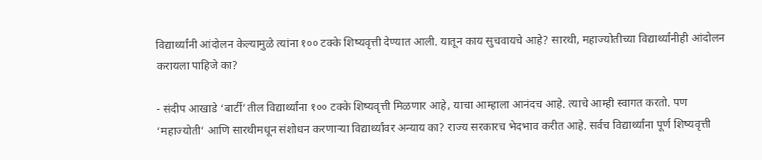विद्यार्थ्यांनी आंदोलन केल्यामुळे त्यांना १०० टक्के शिष्यवृत्ती देण्यात आली. यातून काय सुचवायचे आहे? सारथी, महाज्योतीच्या विद्यार्थ्यांनीही आंदोलन करायला पाहिजे का?

- संदीप आखाडे ‘बार्टी’तील विद्यार्थ्यांना १०० टक्के शिष्यवृत्ती मिळणार आहे, याचा आम्हाला आनंदच आहे. त्याचे आम्ही स्वागत करतो. पण ‘महाज्योती’ आणि सारथीमधून संशोधन करणाऱ्या विद्यार्थ्यांवर अन्याय का? राज्य सरकारच भेदभाव करीत आहे. सर्वच विद्यार्थ्यांना पूर्ण शिष्यवृत्ती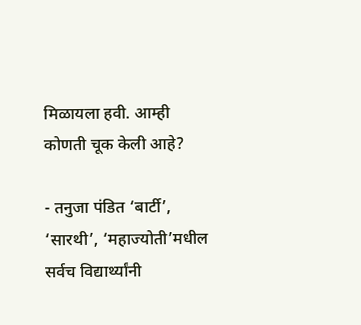मिळायला हवी. आम्ही कोणती चूक केली आहे?

- तनुजा पंडित ‘बार्टी’, ‘सारथी’, ‘महाज्योती’मधील सर्वच विद्यार्थ्यांनी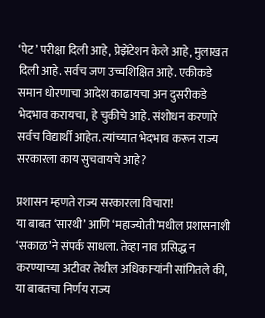‘पेट’ परीक्षा दिली आहे, प्रेझेंटेशन केले आहे, मुलाखत दिली आहे. सर्वच जण उच्चशिक्षित आहे. एकीकडे समान धोरणाचा आदेश काढायचा अन दुसरीकडे भेदभाव करायचा, हे चुकीचे आहे. संशोधन करणारे सर्वच विद्यार्थी आहेत. त्यांच्यात भेदभाव करून राज्य सरकारला काय सुचवायचे आहे?

प्रशासन म्हणते राज्य सरकारला विचारा!
या बाबत ‘सारथी’ आणि ‘महाज्योती’मधील प्रशासनाशी ‘सकाळ’ने संपर्क साधला. तेव्हा नाव प्रसिद्ध न करण्याच्या अटीवर तेथील अधिकाऱ्यांनी सांगितले की, या बाबतचा निर्णय राज्य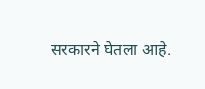सरकारने घेतला आहे.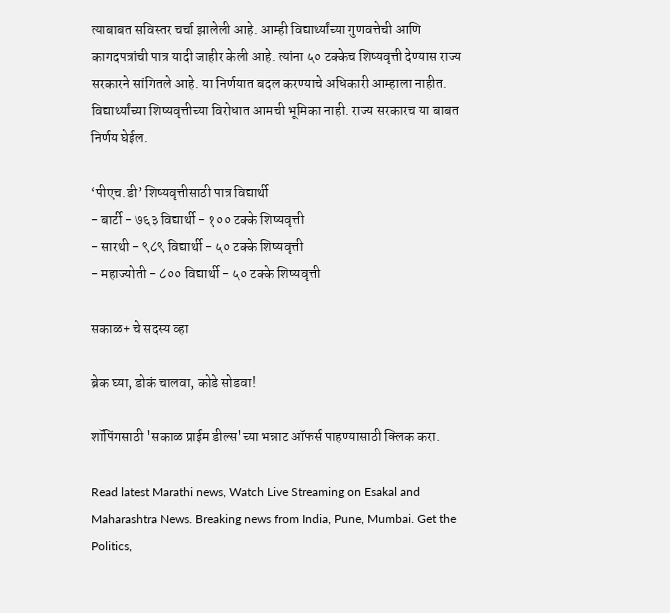त्याबाबत सविस्तर चर्चा झालेली आहे. आम्ही विद्यार्थ्यांच्या गुणवत्तेची आणि कागदपत्रांची पात्र यादी जाहीर केली आहे. त्यांना ५० टक्केच शिष्यवृत्ती देण्यास राज्य सरकारने सांगितले आहे. या निर्णयात बदल करण्याचे अधिकारी आम्हाला नाहीत. विद्यार्थ्यांच्या शिष्यवृत्तीच्या विरोधात आमची भूमिका नाही. राज्य सरकारच या बाबत निर्णय घेईल.

‘पीएच.डी’ शिष्यवृत्तीसाठी पात्र विद्यार्थी
- बार्टी - ७६३ विद्यार्थी - १०० टक्के शिष्यवृत्ती
- सारथी - ९८९ विद्यार्थी - ५० टक्के शिष्यवृत्ती
- महाज्योती - ८०० विद्यार्थी - ५० टक्के शिष्यवृत्ती

सकाळ+ चे सदस्य व्हा

ब्रेक घ्या, डोकं चालवा, कोडे सोडवा!

शॉपिंगसाठी 'सकाळ प्राईम डील्स'च्या भन्नाट ऑफर्स पाहण्यासाठी क्लिक करा.

Read latest Marathi news, Watch Live Streaming on Esakal and Maharashtra News. Breaking news from India, Pune, Mumbai. Get the Politics,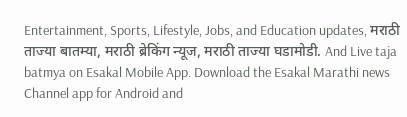Entertainment, Sports, Lifestyle, Jobs, and Education updates, मराठी ताज्या बातम्या, मराठी ब्रेकिंग न्यूज, मराठी ताज्या घडामोडी. And Live taja batmya on Esakal Mobile App. Download the Esakal Marathi news Channel app for Android and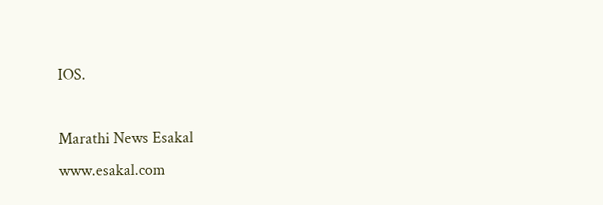IOS.

Marathi News Esakal
www.esakal.com